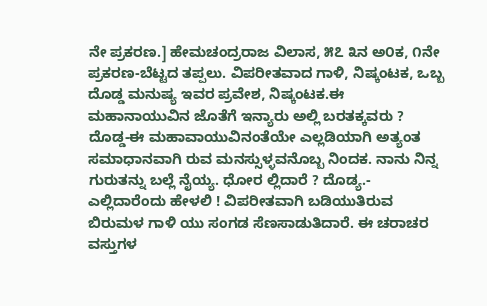ನೇ ಪ್ರಕರಣ.] ಹೇಮಚಂದ್ರರಾಜ ವಿಲಾಸ, ೫೭ ೩ನ ಅ೦ಕ, ೧ನೇ ಪ್ರಕರಣ-ಬೆಟ್ಟದ ತಪ್ಪಲು. ವಿಪರೀತವಾದ ಗಾಳಿ, ನಿಷ್ಕಂಟಕ, ಒಬ್ಬ ದೊಡ್ಡ ಮನುಷ್ಯ ಇವರ ಪ್ರವೇಶ, ನಿಷ್ಕಂಟಕ.ಈ ಮಹಾನಾಯುವಿನ ಜೊತೆಗೆ ಇನ್ಯಾರು ಅಲ್ಲಿ ಬರತಕ್ಕವರು ? ದೊಡ್ಡ-ಈ ಮಹಾವಾಯುವಿನಂತೆಯೇ ಎಲ್ಲಡಿಯಾಗಿ ಅತ್ಯಂತ ಸಮಾಧಾನವಾಗಿ ರುವ ಮನಸ್ಸುಳ್ಳವನೊಬ್ಬ ನಿಂದಕ. ನಾನು ನಿನ್ನ ಗುರುತನ್ನು ಬಲ್ಲೆ ನೈಯ್ಯ. ಧೋರ ಲ್ಲಿದಾರೆ ? ದೊಡ್ಯ.- ಎಲ್ಲಿದಾರೆಂದು ಹೇಳಲಿ ! ವಿಪರೀತವಾಗಿ ಬಡಿಯುತಿರುವ ಬಿರುಮಳ ಗಾಳಿ ಯು ಸಂಗಡ ಸೆಣಸಾಡುತಿದಾರೆ. ಈ ಚರಾಚರ ವಸ್ತುಗಳ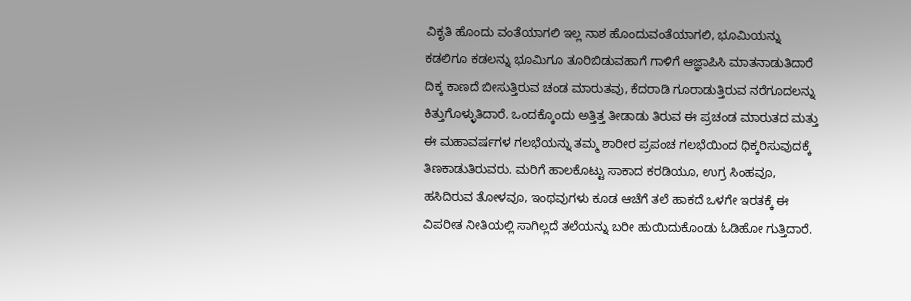ವಿಕೃತಿ ಹೊಂದು ವಂತೆಯಾಗಲಿ ಇಲ್ಲ ನಾಶ ಹೊಂದುವಂತೆಯಾಗಲಿ, ಭೂಮಿಯನ್ನು ಕಡಲಿಗೂ ಕಡಲನ್ನು ಭೂಮಿಗೂ ತೂರಿಬಿಡುವಹಾಗೆ ಗಾಳಿಗೆ ಆಜ್ಞಾಪಿಸಿ ಮಾತನಾಡುತಿದಾರೆ ದಿಕ್ಕ ಕಾಣದೆ ಬೀಸುತ್ತಿರುವ ಚಂಡ ಮಾರುತವು, ಕೆದರಾಡಿ ಗೂರಾಡುತ್ತಿರುವ ನರೆಗೂದಲನ್ನು ಕಿತ್ತುಗೊಳ್ಳುತಿದಾರೆ. ಒಂದಕ್ಕೊಂದು ಅತ್ತಿತ್ತ ತೀಡಾಡು ತಿರುವ ಈ ಪ್ರಚಂಡ ಮಾರುತದ ಮತ್ತು ಈ ಮಹಾವರ್ಷಗಳ ಗಲಭೆಯನ್ನು ತಮ್ಮ ಶಾರೀರ ಪ್ರಪಂಚ ಗಲಭೆಯಿಂದ ಧಿಕ್ಕರಿಸುವುದಕ್ಕೆ ತಿಣಕಾಡುತಿರುವರು. ಮರಿಗೆ ಹಾಲಕೊಟ್ಟು ಸಾಕಾದ ಕರಡಿಯೂ, ಉಗ್ರ ಸಿಂಹವೂ, ಹಸಿದಿರುವ ತೋಳವೂ, ಇಂಥವುಗಳು ಕೂಡ ಆಚೆಗೆ ತಲೆ ಹಾಕದೆ ಒಳಗೇ ಇರತಕ್ಕೆ ಈ ವಿಪರೀತ ನೀತಿಯಲ್ಲಿ ಸಾಗಿಲ್ಲದೆ ತಲೆಯನ್ನು ಬರೀ ಹುಯಿದುಕೊಂಡು ಓಡಿಹೋ ಗುತ್ತಿದಾರೆ.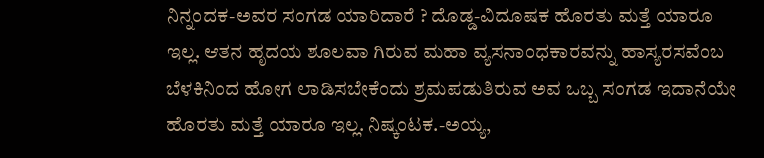ನಿನ್ನಂದಕ-ಅವರ ಸಂಗಡ ಯಾರಿದಾರೆ ? ದೊಡ್ಡ-ವಿದೂಷಕ ಹೊರತು ಮತ್ತೆ ಯಾರೂ ಇಲ್ಲ. ಆತನ ಹೃದಯ ಶೂಲವಾ ಗಿರುವ ಮಹಾ ವ್ಯಸನಾಂಧಕಾರವನ್ನು ಹಾಸ್ಯರಸವೆಂಬ ಬೆಳಕಿನಿಂದ ಹೋಗ ಲಾಡಿಸಬೇಕೆಂದು ಶ್ರಮಪಡುತಿರುವ ಅವ ಒಬ್ಬ ಸಂಗಡ ಇದಾನೆಯೇ ಹೊರತು ಮತ್ತೆ ಯಾರೂ ಇಲ್ಲ. ನಿಷ್ಕಂಟಕ.-ಅಯ್ಯ,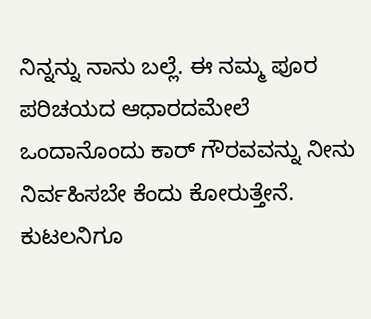ನಿನ್ನನ್ನು ನಾನು ಬಲ್ಲೆ. ಈ ನಮ್ಮ ಪೂರ ಪರಿಚಯದ ಆಧಾರದಮೇಲೆ ಒಂದಾನೊಂದು ಕಾರ್ ಗೌರವವನ್ನು ನೀನು ನಿರ್ವಹಿಸಬೇ ಕೆಂದು ಕೋರುತ್ತೇನೆ. ಕುಟಲನಿಗೂ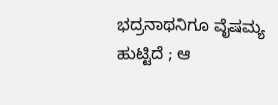ಭದ್ರನಾಥನಿಗೂ ವೈಷಮ್ಯ ಹುಟ್ಟಿದೆ ; ಆ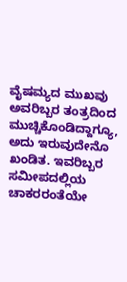ವೈಷಮ್ಯದ ಮುಖವು ಅವರಿಬ್ಬರ ತಂತ್ರದಿಂದ ಮುಚ್ಚಿಕೊಂಡಿದ್ದಾಗ್ಯೂ, ಅದು ಇರುವುದೇನೊ ಖಂಡಿತ. ಇವರಿಬ್ಬರ ಸಮೀಪದಲ್ಲಿಯ ಚಾಕರರಂತೆಯೇ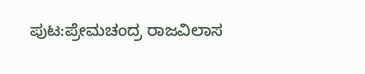ಪುಟ:ಪ್ರೇಮಚಂದ್ರ ರಾಜವಿಲಾಸ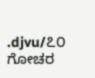.djvu/೭೦
ಗೋಚರ